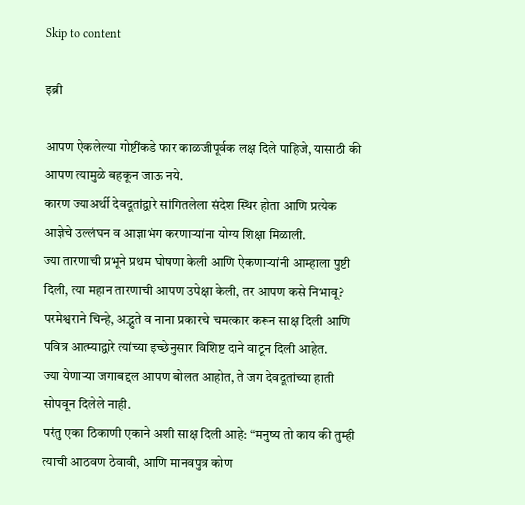Skip to content

इब्री

आपण ऐकलेल्या गोष्टींकडे फार काळजीपूर्वक लक्ष दिले पाहिजे, यासाठी की आपण त्यामुळे बहकून जाऊ नये.
कारण ज्याअर्थी देवदूतांद्वारे सांगितलेला संदेश स्थिर होता आणि प्रत्येक आज्ञेचे उल्लंघन व आज्ञाभंग करणार्‍यांना योग्य शिक्षा मिळाली.
ज्या तारणाची प्रभूने प्रथम घोषणा केली आणि ऐकणार्‍यांनी आम्हाला पुष्टी दिली, त्या महान तारणाची आपण उपेक्षा केली, तर आपण कसे निभावू?
परमेश्वराने चिन्हे, अद्भुते व नाना प्रकारचे चमत्कार करून साक्ष दिली आणि पवित्र आत्म्याद्वारे त्यांच्या इच्छेनुसार विशिष्ट दाने वाटून दिली आहेत.
ज्या येणार्‍या जगाबद्दल आपण बोलत आहोत, ते जग देवदूतांच्या हाती सोपवून दिलेले नाही.
परंतु एका ठिकाणी एकाने अशी साक्ष दिली आहे: “मनुष्य तो काय की तुम्ही त्याची आठवण ठेवावी, आणि मानवपुत्र कोण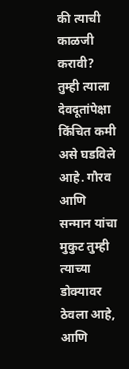की त्याची काळजी करावी?
तुम्ही त्याला देवदूतांपेक्षा किंचित कमी असे घडविले आहे. गौरव आणि सन्मान यांचा मुकुट तुम्ही त्याच्या डोक्यावर ठेवला आहे,
आणि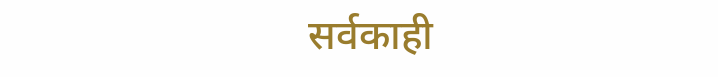सर्वकाही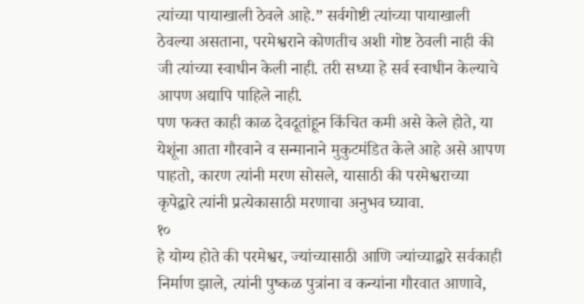त्यांच्या पायाखाली ठेवले आहे.” सर्वगोष्टी त्यांच्या पायाखाली ठेवल्या असताना, परमेश्वराने कोणतीच अशी गोष्ट ठेवली नाही की जी त्यांच्या स्वाधीन केली नाही. तरी सध्या हे सर्व स्वाधीन केल्याचे आपण अद्यापि पाहिले नाही.
पण फक्त काही काळ देवदूतांहून किंचित कमी असे केले होते, या येशूंना आता गौरवाने व सन्मानाने मुकुटमंडित केले आहे असे आपण पाहतो, कारण त्यांनी मरण सोसले, यासाठी की परमेश्वराच्या कृपेद्वारे त्यांनी प्रत्येकासाठी मरणाचा अनुभव घ्यावा.
१०
हे योग्य होते की परमेश्वर, ज्यांच्यासाठी आणि ज्यांच्याद्वारे सर्वकाही निर्माण झाले, त्यांनी पुष्कळ पुत्रांना व कन्यांना गौरवात आणावे,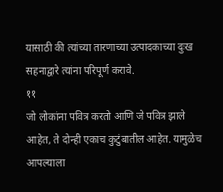यासाठी की त्यांच्या तारणाच्या उत्पादकाच्या दुःख सहनाद्वारे त्यांना परिपूर्ण करावे.
११
जो लोकांना पवित्र करतो आणि जे पवित्र झाले आहेत, ते दोन्ही एकाच कुटुंबातील आहेत. यामुळेच आपल्याला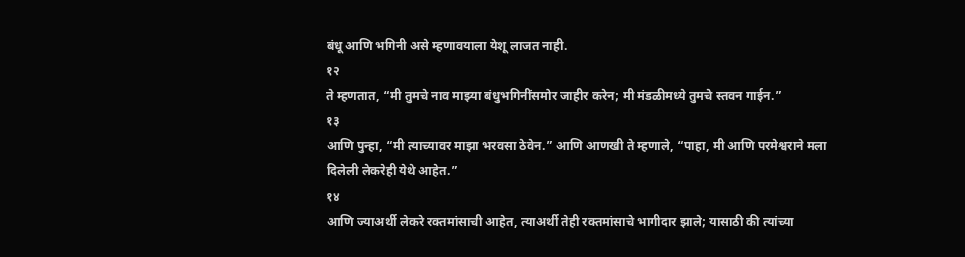बंधू आणि भगिनी असे म्हणावयाला येशू लाजत नाही.
१२
ते म्हणतात, “मी तुमचे नाव माझ्या बंधुभगिनींसमोर जाहीर करेन; मी मंडळीमध्ये तुमचे स्तवन गाईन.”
१३
आणि पुन्हा, “मी त्याच्यावर माझा भरवसा ठेवेन.” आणि आणखी ते म्हणाले, “पाहा, मी आणि परमेश्वराने मला दिलेली लेकरेही येथे आहेत.”
१४
आणि ज्याअर्थी लेकरे रक्तमांसाची आहेत, त्याअर्थी तेही रक्तमांसाचे भागीदार झाले; यासाठी की त्यांच्या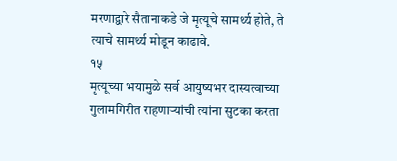मरणाद्वारे सैतानाकडे जे मृत्यूचे सामर्थ्य होते, ते त्याचे सामर्थ्य मोडून काढावे.
१५
मृत्यूच्या भयामुळे सर्व आयुष्यभर दास्यत्वाच्या गुलामगिरीत राहणार्‍यांची त्यांना सुटका करता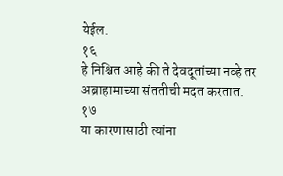येईल.
१६
हे निश्चित आहे की ते देवदूतांच्या नव्हे तर अब्राहामाच्या संततीची मदत करतात.
१७
या कारणासाठी त्यांना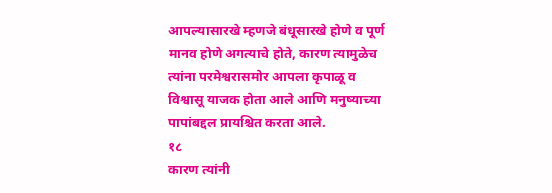आपल्यासारखे म्हणजे बंधूसारखे होणे व पूर्ण मानव होणे अगत्याचे होते, कारण त्यामुळेच त्यांना परमेश्वरासमोर आपला कृपाळू व विश्वासू याजक होता आले आणि मनुष्याच्या पापांबद्दल प्रायश्चित करता आले.
१८
कारण त्यांनी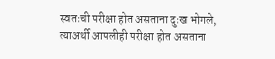स्वतःची परीक्षा होत असताना दुःख भोगले, त्याअर्थी आपलीही परीक्षा होत असताना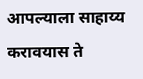आपल्याला साहाय्य करावयास ते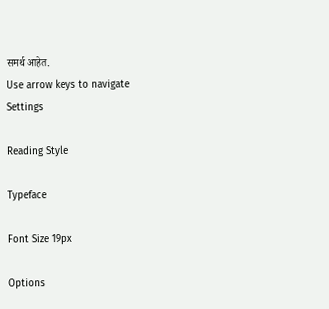समर्थ आहेत.
Use arrow keys to navigate
Settings

Reading Style

Typeface

Font Size 19px

Options